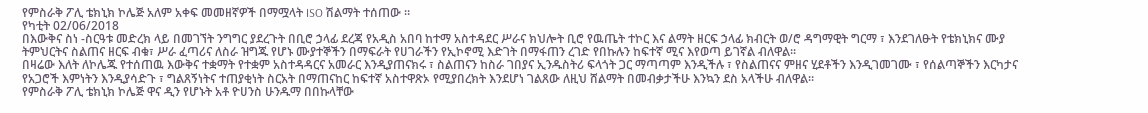የምስራቅ ፖሊ ቴክኒክ ኮሌጅ አለም አቀፍ መመዘኛዎች በማሟላት ISO ሽልማት ተሰጠው ።
የካቲት 02/06/2018
በእውቅና ስነ -ስርዓቱ መድረክ ላይ በመገኘት ንግግር ያደረጉት በቢሮ ኃላፊ ደረጃ የአዲስ አበባ ከተማ አስተዳደር ሥራና ክህሎት ቢሮ የዉጤት ተኮር እና ልማት ዘርፍ ኃላፊ ክብርት ወ/ሮ ዳግማዊት ግርማ ፣ እንደገለፁት የቴክኒክና ሙያ ትምህርትና ስልጠና ዘርፍ ብቁ፣ ሥራ ፈጣሪና ለስራ ዝግጁ የሆኑ ሙያተኞችን በማፍራት የሀገራችን የኢኮኖሚ እድገት በማፋጠን ረገድ የበኩሉን ከፍተኛ ሚና እየወጣ ይገኛል ብለዋል።
በዛሬው እለት ለኮሌጁ የተሰጠዉ እውቅና ተቋማት የተቋም አስተዳዳርና አመራር እንዲያጠናክሩ ፣ ስልጠናን ከስራ ገበያና ኢንዱስትሪ ፍላጎት ጋር ማጣጣም እንዲችሉ ፣ የስልጠናና ምዘና ሂደቶችን እንዲገመገሙ ፣ የሰልጣኞችን እርካታና የአጋሮች እምነትን እንዲያሳድጉ ፣ ግልጸኝነትና ተጠያቂነት ስርአት በማጠናከር ከፍተኛ አስተዋጽኦ የሚያበረክት እንደሆነ ገልጸው ለዚህ ሸልማት በመብቃታችሁ እንኳን ደስ አላችሁ ብለዋል።
የምስራቅ ፖሊ ቴክኒክ ኮሌጅ ዋና ዲን የሆኑት አቶ ዮሀንስ ሁንዱማ በበኩላቸው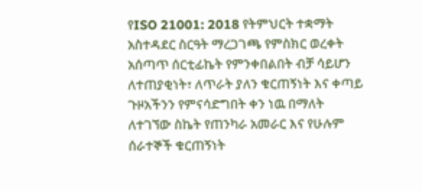የISO 21001: 2018 የትምህርት ተቋማት አስተዳደር ስርዓት ማረጋገጫ የምስክር ወረቀት አሰጣጥ ሰርቲፊኬት የምንቀበልበት ብቻ ሳይሆን ለተጠያቂነት፣ ለጥራት ያለን ቁርጠኝነት እና ቀጣይ ጉዞአችንን የምናሳድግበት ቀን ነዉ በማለት ለተገኘው ስኬት የጠንካራ አመራር እና የሁሉም ሰራተኞች ቁርጠኝነት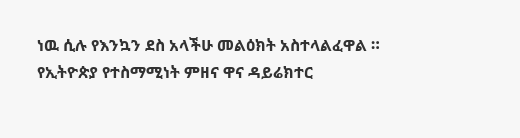ነዉ ሲሉ የእንኳን ደስ አላችሁ መልዕክት አስተላልፈዋል ።
የኢትዮጵያ የተስማሚነት ምዘና ዋና ዳይሬክተር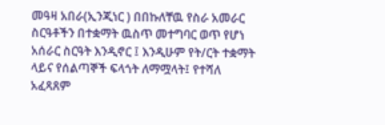መዓዛ አበራ(ኢንጂነር ) በበኩለቸዉ የስራ አመራር ስርዓቶችን በተቋማት ዉስጥ መተግባር ወጥ የሆነ አሰራር ስርዓት እንዲኖር ፤ እንዲሁም የት/ርት ተቋማት ላይና የሰልጣኞች ፍላጎት ለማሟላት፤ የተሻለ አፈጻጸም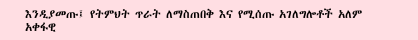እንዲያመጡ፤ የትምህት ጥራት ለማስጠበቅ እና የሚሰጡ አገለግሎቶች አለም አቀፋዊ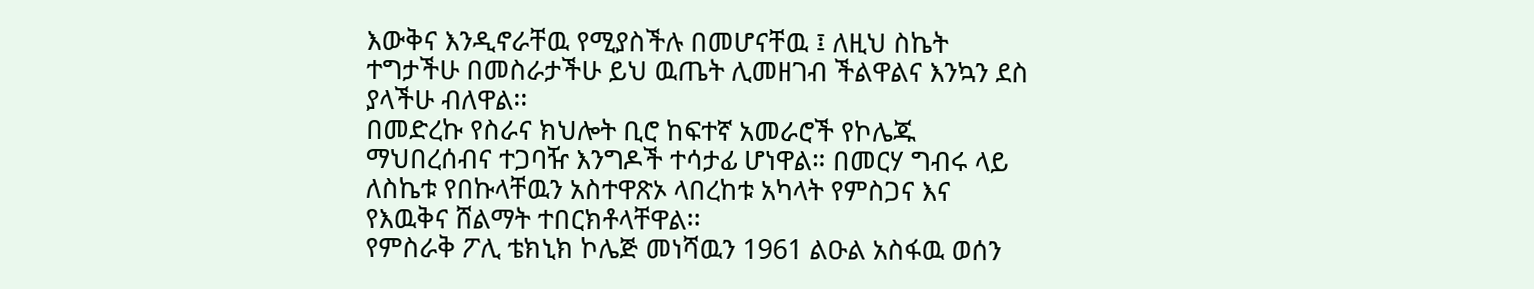እውቅና እንዲኖራቸዉ የሚያስችሉ በመሆናቸዉ ፤ ለዚህ ስኬት ተግታችሁ በመስራታችሁ ይህ ዉጤት ሊመዘገብ ችልዋልና እንኳን ደስ ያላችሁ ብለዋል፡፡
በመድረኩ የስራና ክህሎት ቢሮ ከፍተኛ አመራሮች የኮሌጁ ማህበረሰብና ተጋባዥ እንግዶች ተሳታፊ ሆነዋል። በመርሃ ግብሩ ላይ ለስኬቱ የበኩላቸዉን አስተዋጽኦ ላበረከቱ አካላት የምስጋና እና የእዉቅና ሸልማት ተበርክቶላቸዋል፡፡
የምስራቅ ፖሊ ቴክኒክ ኮሌጅ መነሻዉን 1961 ልዑል አስፋዉ ወሰን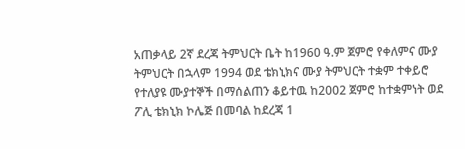አጠቃላይ 2ኛ ደረጃ ትምህርት ቤት ከ1960 ዓ.ም ጀምሮ የቀለምና ሙያ ትምህርት በኋላም 1994 ወደ ቴክኒክና ሙያ ትምህርት ተቋም ተቀይሮ የተለያዩ ሙያተኞች በማሰልጠን ቆይተዉ ከ2002 ጀምሮ ከተቋምነት ወደ ፖሊ ቴክኒክ ኮሌጅ በመባል ከደረጃ 1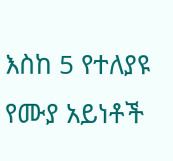እስከ 5 የተለያዩ የሙያ አይነቶች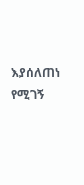እያሰለጠነ የሚገኝ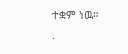ተቋም ነዉ።
.